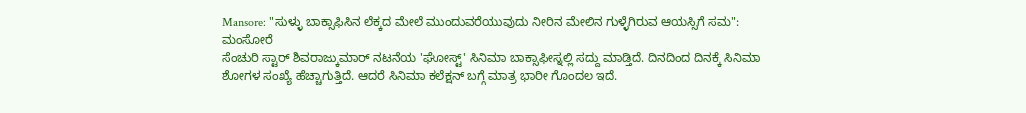Mansore: "ಸುಳ್ಳು ಬಾಕ್ಸಾಫಿಸಿನ ಲೆಕ್ಕದ ಮೇಲೆ ಮುಂದುವರೆಯುವುದು ನೀರಿನ ಮೇಲಿನ ಗುಳ್ಳೆಗಿರುವ ಆಯಸ್ಸಿಗೆ ಸಮ": ಮಂಸೋರೆ
ಸೆಂಚುರಿ ಸ್ಟಾರ್ ಶಿವರಾಜ್ಕುಮಾರ್ ನಟನೆಯ 'ಘೋಸ್ಟ್' ಸಿನಿಮಾ ಬಾಕ್ಸಾಫೀಸ್ನಲ್ಲಿ ಸದ್ದು ಮಾಡ್ತಿದೆ. ದಿನದಿಂದ ದಿನಕ್ಕೆ ಸಿನಿಮಾ ಶೋಗಳ ಸಂಖ್ಯೆ ಹೆಚ್ಚಾಗುತ್ತಿದೆ. ಆದರೆ ಸಿನಿಮಾ ಕಲೆಕ್ಷನ್ ಬಗ್ಗೆ ಮಾತ್ರ ಭಾರೀ ಗೊಂದಲ ಇದೆ.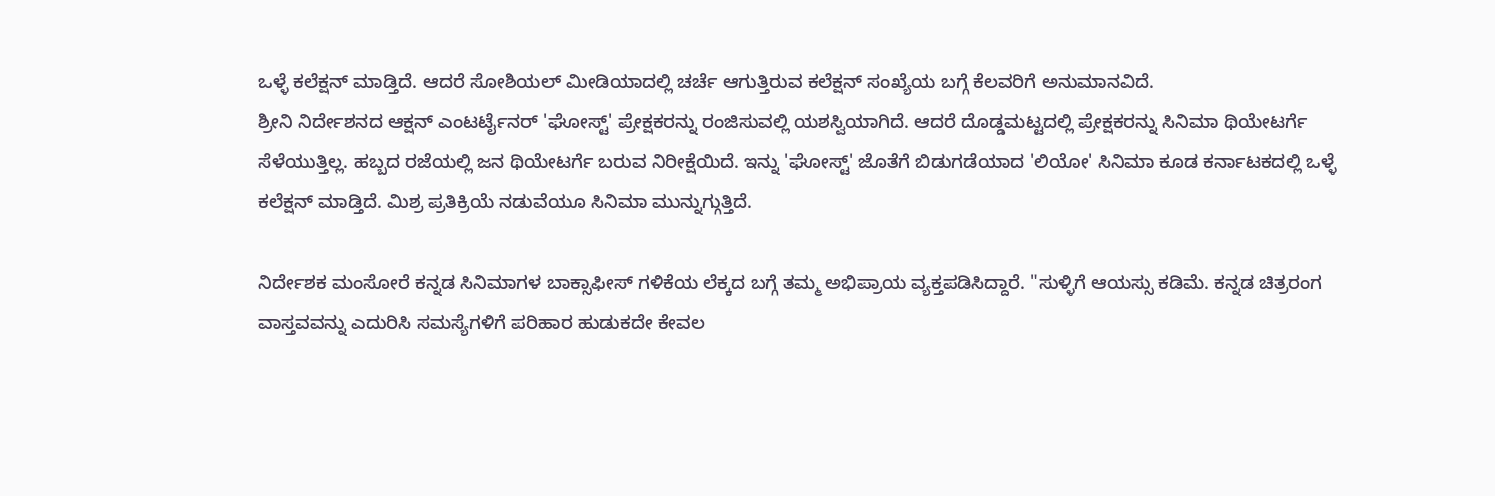ಒಳ್ಳೆ ಕಲೆಕ್ಷನ್ ಮಾಡ್ತಿದೆ. ಆದರೆ ಸೋಶಿಯಲ್ ಮೀಡಿಯಾದಲ್ಲಿ ಚರ್ಚೆ ಆಗುತ್ತಿರುವ ಕಲೆಕ್ಷನ್ ಸಂಖ್ಯೆಯ ಬಗ್ಗೆ ಕೆಲವರಿಗೆ ಅನುಮಾನವಿದೆ.
ಶ್ರೀನಿ ನಿರ್ದೇಶನದ ಆಕ್ಷನ್ ಎಂಟರ್ಟೈನರ್ 'ಘೋಸ್ಟ್' ಪ್ರೇಕ್ಷಕರನ್ನು ರಂಜಿಸುವಲ್ಲಿ ಯಶಸ್ವಿಯಾಗಿದೆ. ಆದರೆ ದೊಡ್ಡಮಟ್ಟದಲ್ಲಿ ಪ್ರೇಕ್ಷಕರನ್ನು ಸಿನಿಮಾ ಥಿಯೇಟರ್ಗೆ ಸೆಳೆಯುತ್ತಿಲ್ಲ. ಹಬ್ಬದ ರಜೆಯಲ್ಲಿ ಜನ ಥಿಯೇಟರ್ಗೆ ಬರುವ ನಿರೀಕ್ಷೆಯಿದೆ. ಇನ್ನು 'ಘೋಸ್ಟ್' ಜೊತೆಗೆ ಬಿಡುಗಡೆಯಾದ 'ಲಿಯೋ' ಸಿನಿಮಾ ಕೂಡ ಕರ್ನಾಟಕದಲ್ಲಿ ಒಳ್ಳೆ ಕಲೆಕ್ಷನ್ ಮಾಡ್ತಿದೆ. ಮಿಶ್ರ ಪ್ರತಿಕ್ರಿಯೆ ನಡುವೆಯೂ ಸಿನಿಮಾ ಮುನ್ನುಗ್ಗುತ್ತಿದೆ.

ನಿರ್ದೇಶಕ ಮಂಸೋರೆ ಕನ್ನಡ ಸಿನಿಮಾಗಳ ಬಾಕ್ಸಾಫೀಸ್ ಗಳಿಕೆಯ ಲೆಕ್ಕದ ಬಗ್ಗೆ ತಮ್ಮ ಅಭಿಪ್ರಾಯ ವ್ಯಕ್ತಪಡಿಸಿದ್ದಾರೆ. "ಸುಳ್ಳಿಗೆ ಆಯಸ್ಸು ಕಡಿಮೆ. ಕನ್ನಡ ಚಿತ್ರರಂಗ ವಾಸ್ತವವನ್ನು ಎದುರಿಸಿ ಸಮಸ್ಯೆಗಳಿಗೆ ಪರಿಹಾರ ಹುಡುಕದೇ ಕೇವಲ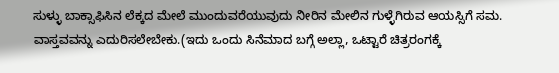ಸುಳ್ಳು ಬಾಕ್ಸಾಫಿಸಿನ ಲೆಕ್ಕದ ಮೇಲೆ ಮುಂದುವರೆಯುವುದು ನೀರಿನ ಮೇಲಿನ ಗುಳ್ಳೆಗಿರುವ ಆಯಸ್ಸಿಗೆ ಸಮ. ವಾಸ್ತವವನ್ನು ಎದುರಿಸಲೇಬೇಕು.(ಇದು ಒಂದು ಸಿನೆಮಾದ ಬಗ್ಗೆ ಅಲ್ಲಾ, ಒಟ್ಟಾರೆ ಚಿತ್ರರಂಗಕ್ಕೆ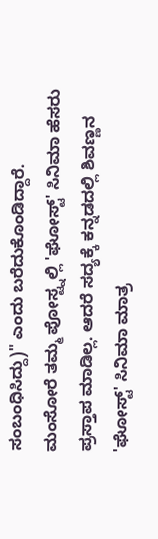ಸಂಬಂಧಿಸಿದ್ದು)" ಎಂದು ಬರೆದುಕೊಂಡಿದ್ದಾರೆ.
ಮಂಸೋರೆ ತಮ್ಮ ಪೋಸ್ಟ್ನಲ್ಲಿ 'ಘೋಸ್ಟ್' ಸಿನಿಮಾ ಹೆಸರು ಪ್ರಸ್ತಾಪ ಮಾಡಿಲ್ಲ. ಆದರೆ ಸದ್ಯಕ್ಕೆ ಕನ್ನಡದಲ್ಲಿ ಶಿವಣ್ಣನ 'ಘೋಸ್ಟ್' ಸಿನಿಮಾ ಮಾತ್ರ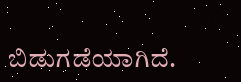ಬಿಡುಗಡೆಯಾಗಿದೆ.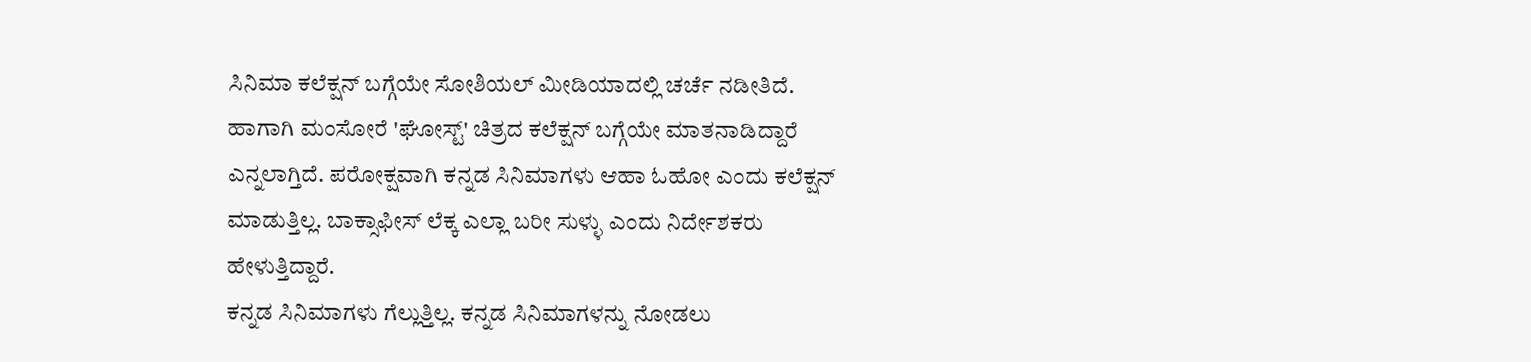ಸಿನಿಮಾ ಕಲೆಕ್ಷನ್ ಬಗ್ಗೆಯೇ ಸೋಶಿಯಲ್ ಮೀಡಿಯಾದಲ್ಲಿ ಚರ್ಚೆ ನಡೀತಿದೆ. ಹಾಗಾಗಿ ಮಂಸೋರೆ 'ಘೋಸ್ಟ್' ಚಿತ್ರದ ಕಲೆಕ್ಷನ್ ಬಗ್ಗೆಯೇ ಮಾತನಾಡಿದ್ದಾರೆ ಎನ್ನಲಾಗ್ತಿದೆ. ಪರೋಕ್ಷವಾಗಿ ಕನ್ನಡ ಸಿನಿಮಾಗಳು ಆಹಾ ಓಹೋ ಎಂದು ಕಲೆಕ್ಷನ್ ಮಾಡುತ್ತಿಲ್ಲ. ಬಾಕ್ಸಾಫೀಸ್ ಲೆಕ್ಕ ಎಲ್ಲಾ ಬರೀ ಸುಳ್ಳು ಎಂದು ನಿರ್ದೇಶಕರು ಹೇಳುತ್ತಿದ್ದಾರೆ.
ಕನ್ನಡ ಸಿನಿಮಾಗಳು ಗೆಲ್ಲುತ್ತಿಲ್ಲ. ಕನ್ನಡ ಸಿನಿಮಾಗಳನ್ನು ನೋಡಲು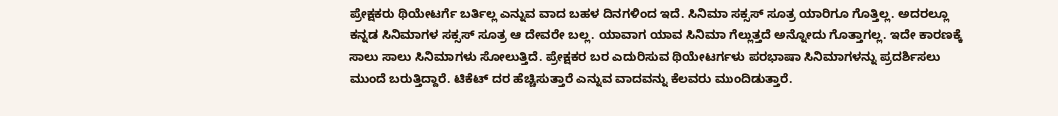ಪ್ರೇಕ್ಷಕರು ಥಿಯೇಟರ್ಗೆ ಬರ್ತಿಲ್ಲ ಎನ್ನುವ ವಾದ ಬಹಳ ದಿನಗಳಿಂದ ಇದೆ. ಸಿನಿಮಾ ಸಕ್ಸಸ್ ಸೂತ್ರ ಯಾರಿಗೂ ಗೊತ್ತಿಲ್ಲ. ಅದರಲ್ಲೂ ಕನ್ನಡ ಸಿನಿಮಾಗಳ ಸಕ್ಸಸ್ ಸೂತ್ರ ಆ ದೇವರೇ ಬಲ್ಲ. ಯಾವಾಗ ಯಾವ ಸಿನಿಮಾ ಗೆಲ್ಲುತ್ತದೆ ಅನ್ನೋದು ಗೊತ್ತಾಗಲ್ಲ. ಇದೇ ಕಾರಣಕ್ಕೆ ಸಾಲು ಸಾಲು ಸಿನಿಮಾಗಳು ಸೋಲುತ್ತಿದೆ. ಪ್ರೇಕ್ಷಕರ ಬರ ಎದುರಿಸುವ ಥಿಯೇಟರ್ಗಳು ಪರಭಾಷಾ ಸಿನಿಮಾಗಳನ್ನು ಪ್ರದರ್ಶಿಸಲು ಮುಂದೆ ಬರುತ್ತಿದ್ದಾರೆ. ಟಿಕೆಟ್ ದರ ಹೆಚ್ಚಿಸುತ್ತಾರೆ ಎನ್ನುವ ವಾದವನ್ನು ಕೆಲವರು ಮುಂದಿಡುತ್ತಾರೆ.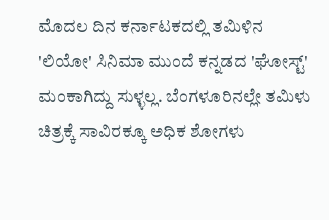ಮೊದಲ ದಿನ ಕರ್ನಾಟಕದಲ್ಲಿ ತಮಿಳಿನ 'ಲಿಯೋ' ಸಿನಿಮಾ ಮುಂದೆ ಕನ್ನಡದ 'ಘೋಸ್ಟ್' ಮಂಕಾಗಿದ್ದು ಸುಳ್ಳಲ್ಲ. ಬೆಂಗಳೂರಿನಲ್ಲೇ ತಮಿಳು ಚಿತ್ರಕ್ಕೆ ಸಾವಿರಕ್ಕೂ ಅಧಿಕ ಶೋಗಳು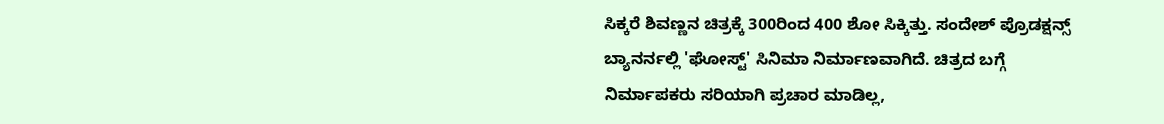ಸಿಕ್ಕರೆ ಶಿವಣ್ಣನ ಚಿತ್ರಕ್ಕೆ 300ರಿಂದ 400 ಶೋ ಸಿಕ್ಕಿತ್ತು. ಸಂದೇಶ್ ಪ್ರೊಡಕ್ಷನ್ಸ್ ಬ್ಯಾನರ್ನಲ್ಲಿ 'ಘೋಸ್ಟ್' ಸಿನಿಮಾ ನಿರ್ಮಾಣವಾಗಿದೆ. ಚಿತ್ರದ ಬಗ್ಗೆ ನಿರ್ಮಾಪಕರು ಸರಿಯಾಗಿ ಪ್ರಚಾರ ಮಾಡಿಲ್ಲ,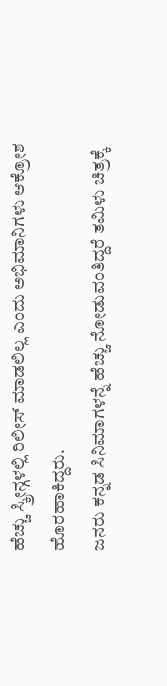ಹೆಚ್ಚು ಸ್ಕ್ರೀನ್ಗಳಲ್ಲಿ ರಿಲೀಸ್ ಮಾಡಲಿಲ್ಲ ಎಂದು ಅಭಿಮಾನಿಗಳು ಆಕ್ರೋಶ ಹೊರಹಾಕಿದ್ದರು.
ಜನರು ಕನ್ನಡ ಸಿನಿಮಾಗಳನ್ನೆ ಹೆಚ್ಚು ನೋಡುವಂತಿದ್ದರೆ ತಮಿಳು ಚಿತ್ರಕ್ಕೆ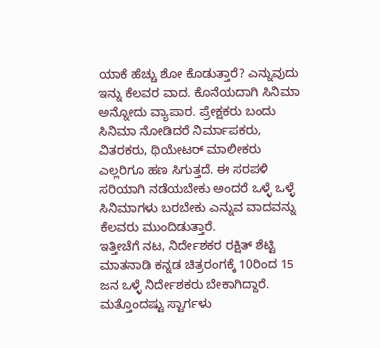ಯಾಕೆ ಹೆಚ್ಚು ಶೋ ಕೊಡುತ್ತಾರೆ? ಎನ್ನುವುದು ಇನ್ನು ಕೆಲವರ ವಾದ. ಕೊನೆಯದಾಗಿ ಸಿನಿಮಾ ಅನ್ನೋದು ವ್ಯಾಪಾರ. ಪ್ರೇಕ್ಷಕರು ಬಂದು ಸಿನಿಮಾ ನೋಡಿದರೆ ನಿರ್ಮಾಪಕರು, ವಿತರಕರು, ಥಿಯೇಟರ್ ಮಾಲೀಕರು ಎಲ್ಲರಿಗೂ ಹಣ ಸಿಗುತ್ತದೆ. ಈ ಸರಪಳಿ ಸರಿಯಾಗಿ ನಡೆಯಬೇಕು ಅಂದರೆ ಒಳ್ಳೆ ಒಳ್ಳೆ ಸಿನಿಮಾಗಳು ಬರಬೇಕು ಎನ್ನುವ ವಾದವನ್ನು ಕೆಲವರು ಮುಂದಿಡುತ್ತಾರೆ.
ಇತ್ತೀಚೆಗೆ ನಟ, ನಿರ್ದೇಶಕರ ರಕ್ಷಿತ್ ಶೆಟ್ಟಿ ಮಾತನಾಡಿ ಕನ್ನಡ ಚಿತ್ರರಂಗಕ್ಕೆ 10ರಿಂದ 15 ಜನ ಒಳ್ಳೆ ನಿರ್ದೇಶಕರು ಬೇಕಾಗಿದ್ದಾರೆ. ಮತ್ತೊಂದಷ್ಟು ಸ್ಟಾರ್ಗಳು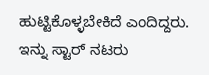ಹುಟ್ಟಿಕೊಳ್ಳಬೇಕಿದೆ ಎಂದಿದ್ದರು. ಇನ್ನು ಸ್ಟಾರ್ ನಟರು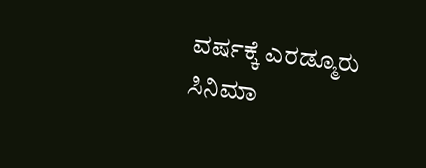ವರ್ಷಕ್ಕೆ ಎರಡ್ಮೂರು ಸಿನಿಮಾ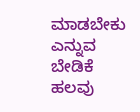ಮಾಡಬೇಕು ಎನ್ನುವ ಬೇಡಿಕೆ ಹಲವು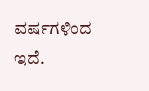ವರ್ಷಗಳಿಂದ ಇದೆ.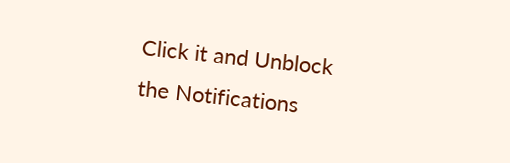Click it and Unblock the Notifications